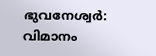ഭുവനേശ്വർ: വിമാനം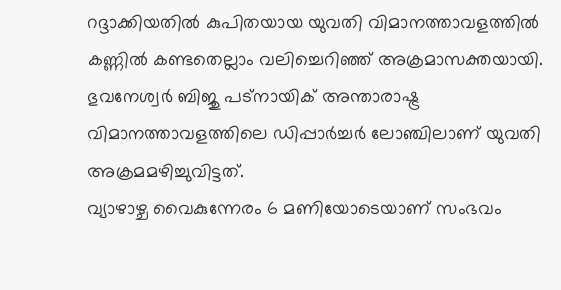റദ്ദാക്കിയതിൽ കുപിതയായ യുവതി വിമാനത്താവളത്തിൽ കണ്ണിൽ കണ്ടതെല്ലാം വലിച്ചെറിഞ്ഞ് അക്രമാസക്തയായി. ഭുവനേശ്വർ ബിജു പട്നായിക് അന്താരാഷ്ട്ര വിമാനത്താവളത്തിലെ ഡിപ്പാർച്ചർ ലോഞ്ചിലാണ് യുവതി അക്രമമഴിച്ചുവിട്ടത്.
വ്യാഴാഴ്ച വൈകുന്നേരം 6 മണിയോടെയാണ് സംഭവം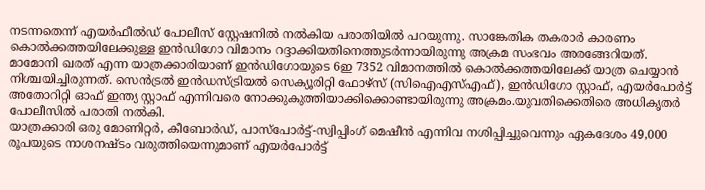നടന്നതെന്ന് എയർഫീൽഡ് പോലീസ് സ്റ്റേഷനിൽ നൽകിയ പരാതിയിൽ പറയുന്നു. സാങ്കേതിക തകരാർ കാരണം കൊൽക്കത്തയിലേക്കുള്ള ഇൻഡിഗോ വിമാനം റദ്ദാക്കിയതിനെത്തുടർന്നായിരുന്നു അക്രമ സംഭവം അരങ്ങേറിയത്. മാമോനി ഖരത് എന്ന യാത്രക്കാരിയാണ് ഇൻഡിഗോയുടെ 6ഇ 7352 വിമാനത്തിൽ കൊൽക്കത്തയിലേക്ക് യാത്ര ചെയ്യാൻ നിശ്ചയിച്ചിരുന്നത്. സെൻട്രൽ ഇൻഡസ്ട്രിയൽ സെക്യൂരിറ്റി ഫോഴ്സ് (സിഐഎസ്എഫ്), ഇൻഡിഗോ സ്റ്റാഫ്, എയർപോർട്ട് അതോറിറ്റി ഓഫ് ഇന്ത്യ സ്റ്റാഫ് എന്നിവരെ നോക്കുകുത്തിയാക്കിക്കൊണ്ടായിരുന്നു അക്രമം.യുവതിക്കെതിരെ അധികൃതർ പോലീസിൽ പരാതി നൽകി.
യാത്രക്കാരി ഒരു മോണിറ്റർ, കീബോർഡ്, പാസ്പോർട്ട്-സ്വിപ്പിംഗ് മെഷീൻ എന്നിവ നശിപ്പിച്ചുവെന്നും ഏകദേശം 49,000 രൂപയുടെ നാശനഷ്ടം വരുത്തിയെന്നുമാണ് എയർപോർട്ട്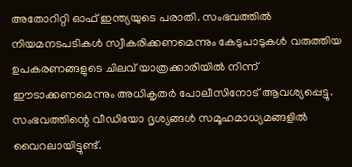അതോറിറ്റി ഓഫ് ഇന്ത്യയുടെ പരാതി. സംഭവത്തിൽ നിയമനടപടികൾ സ്വീകരിക്കണമെന്നും കേടുപാടുകൾ വരുത്തിയ ഉപകരണങ്ങളുടെ ചിലവ് യാത്രക്കാരിയിൽ നിന്ന് ഈടാക്കണമെന്നും അധികൃതർ പോലീസിനോട് ആവശ്യപ്പെട്ടു. സംഭവത്തിന്റെ വീഡിയോ ദൃശ്യങ്ങൾ സമൂഹമാധ്യമങ്ങളിൽ വൈറലായിട്ടുണ്ട്.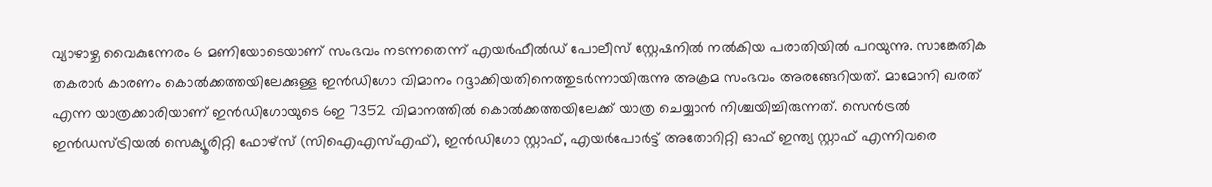വ്യാഴാഴ്ച വൈകുന്നേരം 6 മണിയോടെയാണ് സംഭവം നടന്നതെന്ന് എയർഫീൽഡ് പോലീസ് സ്റ്റേഷനിൽ നൽകിയ പരാതിയിൽ പറയുന്നു. സാങ്കേതിക തകരാർ കാരണം കൊൽക്കത്തയിലേക്കുള്ള ഇൻഡിഗോ വിമാനം റദ്ദാക്കിയതിനെത്തുടർന്നായിരുന്നു അക്രമ സംഭവം അരങ്ങേറിയത്. മാമോനി ഖരത് എന്ന യാത്രക്കാരിയാണ് ഇൻഡിഗോയുടെ 6ഇ 7352 വിമാനത്തിൽ കൊൽക്കത്തയിലേക്ക് യാത്ര ചെയ്യാൻ നിശ്ചയിച്ചിരുന്നത്. സെൻട്രൽ ഇൻഡസ്ട്രിയൽ സെക്യൂരിറ്റി ഫോഴ്സ് (സിഐഎസ്എഫ്), ഇൻഡിഗോ സ്റ്റാഫ്, എയർപോർട്ട് അതോറിറ്റി ഓഫ് ഇന്ത്യ സ്റ്റാഫ് എന്നിവരെ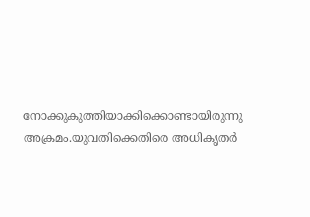നോക്കുകുത്തിയാക്കിക്കൊണ്ടായിരുന്നു അക്രമം.യുവതിക്കെതിരെ അധികൃതർ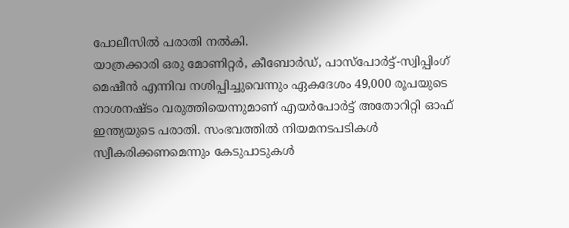പോലീസിൽ പരാതി നൽകി.
യാത്രക്കാരി ഒരു മോണിറ്റർ, കീബോർഡ്, പാസ്പോർട്ട്-സ്വിപ്പിംഗ് മെഷീൻ എന്നിവ നശിപ്പിച്ചുവെന്നും ഏകദേശം 49,000 രൂപയുടെ നാശനഷ്ടം വരുത്തിയെന്നുമാണ് എയർപോർട്ട് അതോറിറ്റി ഓഫ് ഇന്ത്യയുടെ പരാതി. സംഭവത്തിൽ നിയമനടപടികൾ സ്വീകരിക്കണമെന്നും കേടുപാടുകൾ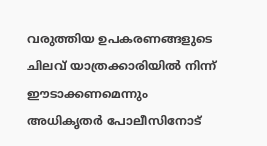വരുത്തിയ ഉപകരണങ്ങളുടെ ചിലവ് യാത്രക്കാരിയിൽ നിന്ന് ഈടാക്കണമെന്നും അധികൃതർ പോലീസിനോട്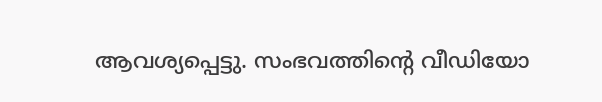ആവശ്യപ്പെട്ടു. സംഭവത്തിന്റെ വീഡിയോ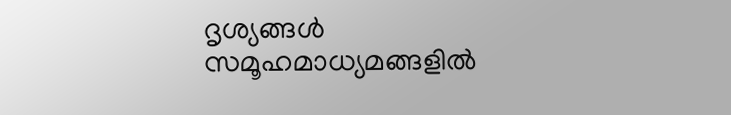ദൃശ്യങ്ങൾ സമൂഹമാധ്യമങ്ങളിൽ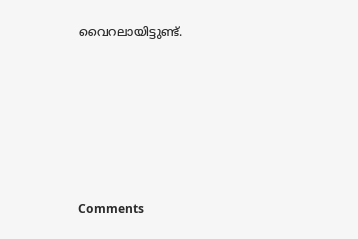വൈറലായിട്ടുണ്ട്.







Comments